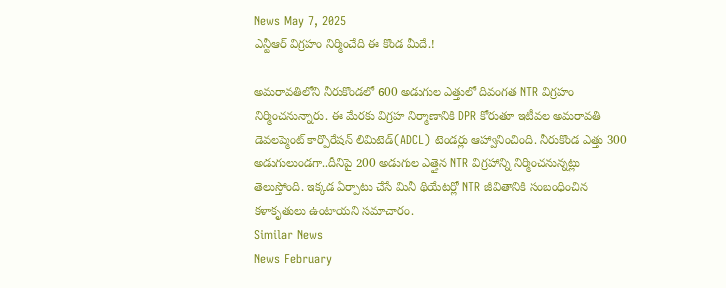News May 7, 2025
ఎన్టీఆర్ విగ్రహం నిర్మించేది ఈ కొండ మీదే.!

అమరావతిలోని నీరుకొండలో 600 అడుగుల ఎత్తులో దివంగత NTR విగ్రహం నిర్మించనున్నారు. ఈ మేరకు విగ్రహ నిర్మాణానికి DPR కోరుతూ ఇటీవల అమరావతి డెవలప్మెంట్ కార్పొరేషన్ లిమిటెడ్(ADCL) టెండర్లు ఆహ్వానించింది. నీరుకొండ ఎత్తు 300 అడుగులుండగా..దీనిపై 200 అడుగుల ఎత్తైన NTR విగ్రహాన్ని నిర్మించనున్నట్లు తెలుస్తోంది. ఇక్కడ ఏర్పాటు చేసే మినీ థియేటర్లో NTR జీవితానికి సంబంధించిన కళాకృతులు ఉంటాయని సమాచారం.
Similar News
News February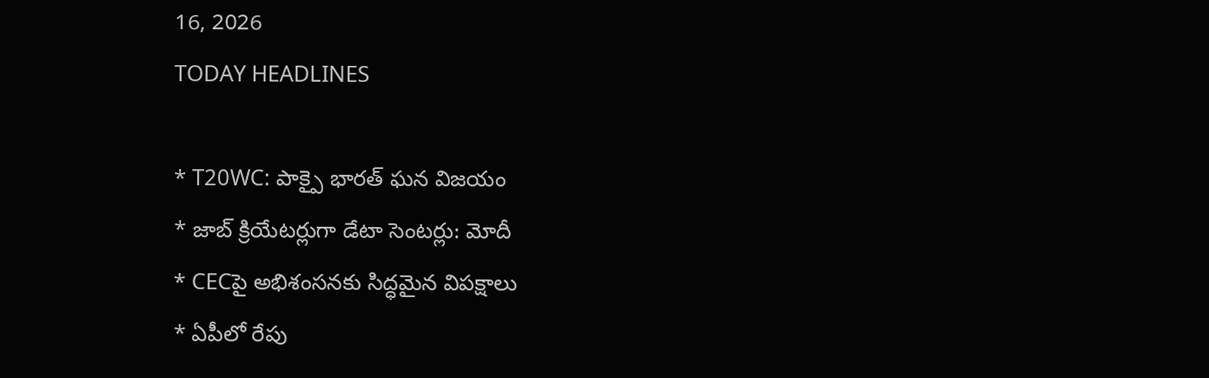16, 2026
TODAY HEADLINES

* T20WC: పాక్పై భారత్ ఘన విజయం
* జాబ్ క్రియేటర్లుగా డేటా సెంటర్లు: మోదీ
* CECపై అభిశంసనకు సిద్ధమైన విపక్షాలు
* ఏపీలో రేపు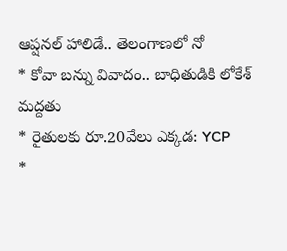ఆప్షనల్ హాలిడే.. తెలంగాణలో నో
* కోవా బన్ను వివాదం.. బాధితుడికి లోకేశ్ మద్దతు
* రైతులకు రూ.20వేలు ఎక్కడ: YCP
*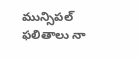మున్సిపల్ ఫలితాలు నా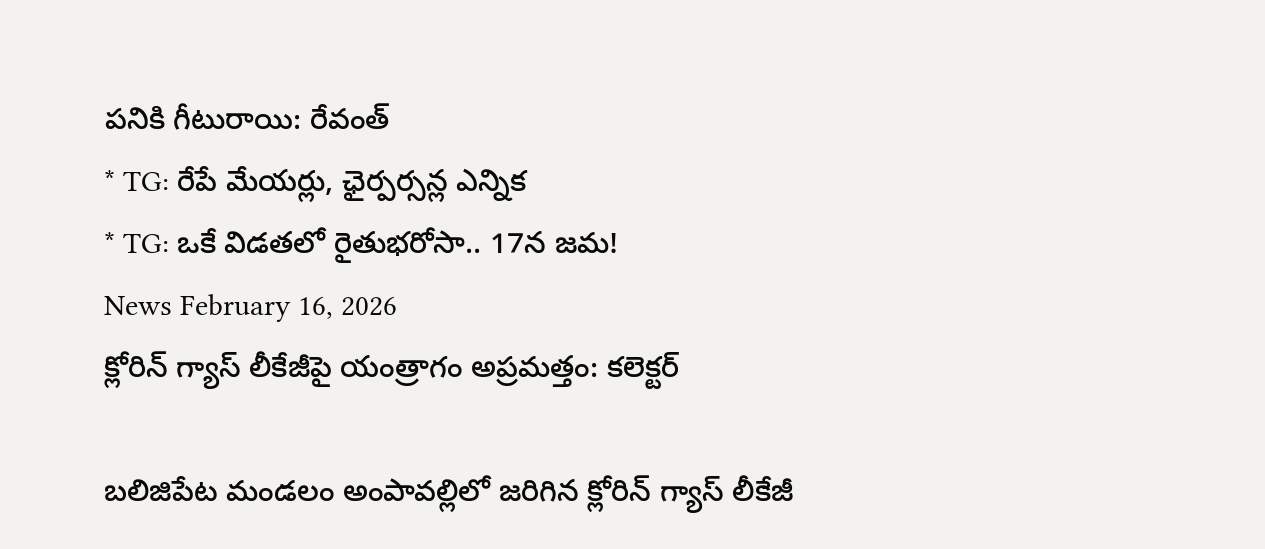పనికి గీటురాయి: రేవంత్
* TG: రేపే మేయర్లు, ఛైర్పర్సన్ల ఎన్నిక
* TG: ఒకే విడతలో రైతుభరోసా.. 17న జమ!
News February 16, 2026
క్లోరిన్ గ్యాస్ లీకేజీపై యంత్రాగం అప్రమత్తం: కలెక్టర్

బలిజిపేట మండలం అంపావల్లిలో జరిగిన క్లోరిన్ గ్యాస్ లీకేజీ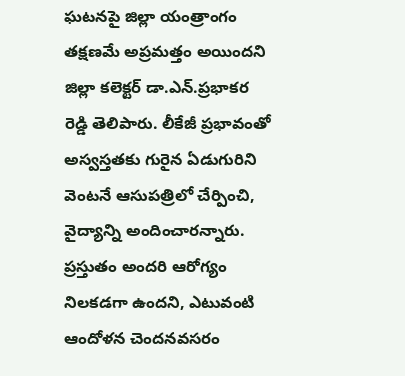ఘటనపై జిల్లా యంత్రాంగం తక్షణమే అప్రమత్తం అయిందని జిల్లా కలెక్టర్ డా.ఎన్.ప్రభాకర రెడ్డి తెలిపారు. లీకేజీ ప్రభావంతో అస్వస్తతకు గురైన ఏడుగురిని వెంటనే ఆసుపత్రిలో చేర్పించి, వైద్యాన్ని అందించారన్నారు. ప్రస్తుతం అందరి ఆరోగ్యం నిలకడగా ఉందని, ఎటువంటి ఆందోళన చెందనవసరం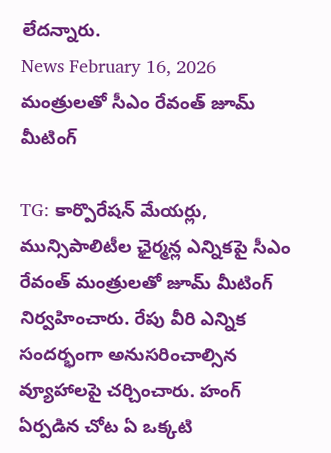లేదన్నారు.
News February 16, 2026
మంత్రులతో సీఎం రేవంత్ జూమ్ మీటింగ్

TG: కార్పొరేషన్ మేయర్లు, మున్సిపాలిటీల ఛైర్మన్ల ఎన్నికపై సీఎం రేవంత్ మంత్రులతో జూమ్ మీటింగ్ నిర్వహించారు. రేపు వీరి ఎన్నిక సందర్భంగా అనుసరించాల్సిన వ్యూహాలపై చర్చించారు. హంగ్ ఏర్పడిన చోట ఏ ఒక్కటి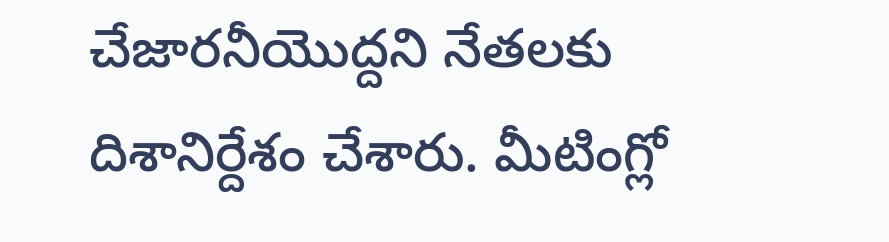చేజారనీయొద్దని నేతలకు దిశానిర్దేశం చేశారు. మీటింగ్లో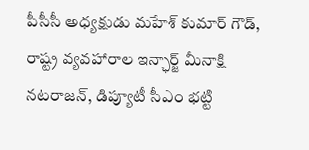పీసీసీ అధ్యక్షుడు మహేశ్ కుమార్ గౌడ్, రాష్ట్ర వ్యవహారాల ఇన్ఛార్జ్ మీనాక్షి నటరాజన్, డిప్యూటీ సీఎం భట్టి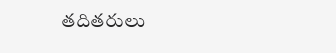తదితరులు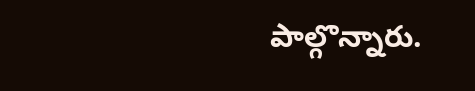పాల్గొన్నారు.